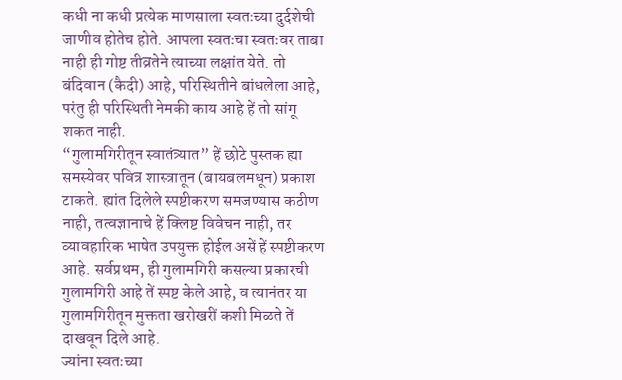कधी ना कधी प्रत्येक माणसाला स्वतःच्या दुर्दशेची जाणीव होतेच होते. आपला स्वतःचा स्वतःवर ताबा नाही ही गोष्ट तीव्रतेने त्याच्या लक्षांत येते. तो बंदिवान (कैदी) आहे, परिस्थितीने बांधलेला आहे, परंतु ही परिस्थिती नेमकी काय आहे हें तो सांगू शकत नाही.
“गुलामगिरीतून स्वातंत्र्यात” हें छोटे पुस्तक ह्या समस्येवर पवित्र शास्त्रातून (बायबलमधून) प्रकाश टाकते. ह्यांत दिलेले स्पष्टीकरण समजण्यास कठीण नाही, तत्वज्ञानाचे हें क्लिष्ट विवेचन नाही, तर व्यावहारिक भाषेत उपयुक्त होईल असें हें स्पष्टीकरण आहे. सर्वप्रथम, ही गुलामगिरी कसल्या प्रकारची गुलामगिरी आहे तें स्पष्ट केले आहे, व त्यानंतर या गुलामगिरीतून मुक्तता खरोखरीं कशी मिळते तें दाखवून दिले आहे.
ज्यांना स्वतःच्या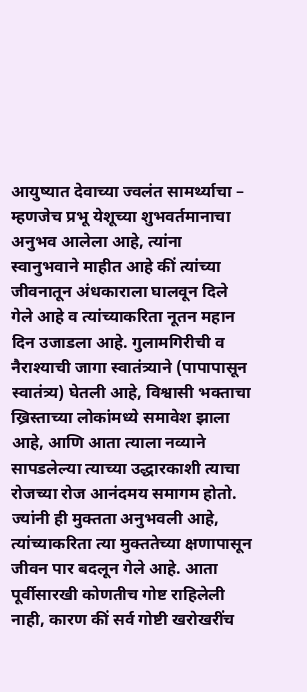आयुष्यात देवाच्या ज्वलंत सामर्थ्याचा – म्हणजेच प्रभू येशूच्या शुभवर्तमानाचा अनुभव आलेला आहे, त्यांना स्वानुभवाने माहीत आहे कीं त्यांच्या जीवनातून अंधकाराला घालवून दिले गेले आहे व त्यांच्याकरिता नूतन महान दिन उजाडला आहे. गुलामगिरीची व नैराश्याची जागा स्वातंत्र्याने (पापापासून स्वातंत्र्य) घेतली आहे, विश्वासी भक्ताचा ख्रिस्ताच्या लोकांमध्ये समावेश झाला आहे, आणि आता त्याला नव्याने सापडलेल्या त्याच्या उद्धारकाशी त्याचा रोजच्या रोज आनंदमय समागम होतो. ज्यांनी ही मुक्तता अनुभवली आहे, त्यांच्याकरिता त्या मुक्ततेच्या क्षणापासून जीवन पार बदलून गेले आहे. आता पूर्वीसारखी कोणतीच गोष्ट राहिलेली नाही, कारण कीं सर्व गोष्टी खरोखरींच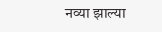नव्या झाल्या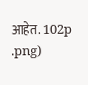आहेत. 102p
.png)